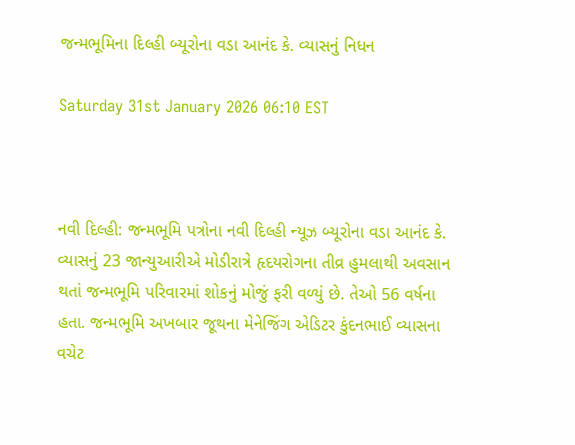જન્મભૂમિના દિલ્હી બ્યૂરોના વડા આનંદ કે. વ્યાસનું નિધન

Saturday 31st January 2026 06:10 EST



નવી દિલ્હી: જન્મભૂમિ પત્રોના નવી દિલ્હી ન્યૂઝ બ્યૂરોના વડા આનંદ કે. વ્યાસનું 23 જાન્યુઆરીએ મોડીરાત્રે હૃદયરોગના તીવ્ર હુમલાથી અવસાન થતાં જન્મભૂમિ પરિવારમાં શોકનું મોજું ફરી વળ્યું છે. તેઓ 56 વર્ષના હતા. જન્મભૂમિ અખબાર જૂથના મેનેજિંગ એડિટર કુંદનભાઈ વ્યાસના વચેટ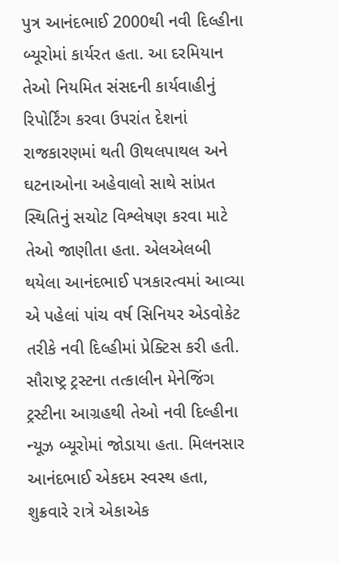પુત્ર આનંદભાઈ 2000થી નવી દિલ્હીના બ્યૂરોમાં કાર્યરત હતા. આ દરમિયાન તેઓ નિયમિત સંસદની કાર્યવાહીનું રિપોર્ટિંગ કરવા ઉપરાંત દેશનાં રાજકારણમાં થતી ઊથલપાથલ અને ઘટનાઓના અહેવાલો સાથે સાંપ્રત સ્થિતિનું સચોટ વિશ્લેષણ કરવા માટે તેઓ જાણીતા હતા. એલએલબી થયેલા આનંદભાઈ પત્રકારત્વમાં આવ્યા એ પહેલાં પાંચ વર્ષ સિનિયર એડવોકેટ તરીકે નવી દિલ્હીમાં પ્રેક્ટિસ કરી હતી. સૌરાષ્ટ્ર ટ્રસ્ટના તત્કાલીન મેનેજિંગ ટ્રસ્ટીના આગ્રહથી તેઓ નવી દિલ્હીના ન્યૂઝ બ્યૂરોમાં જોડાયા હતા. મિલનસાર આનંદભાઈ એકદમ સ્વસ્થ હતા, શુક્રવારે રાત્રે એકાએક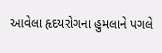આવેલા હૃદયરોગના હુમલાને પગલે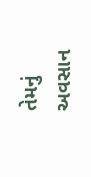તેમનું અવસાન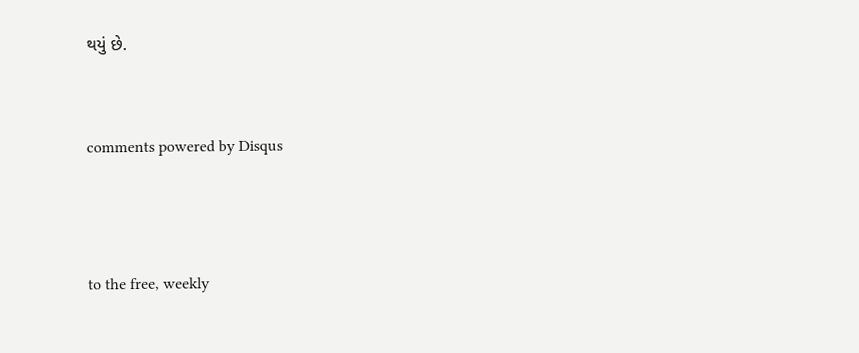થયું છે.


comments powered by Disqus



to the free, weekly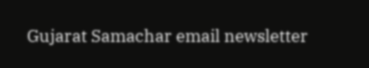Gujarat Samachar email newsletter